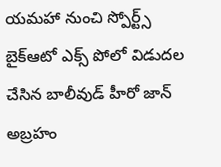యమహా నుంచి స్పోర్ట్స్ బైక్ఆటో ఎక్స్ పోలో విడుదల చేసిన బాలీవుడ్ హీరో జాన్ అబ్రహం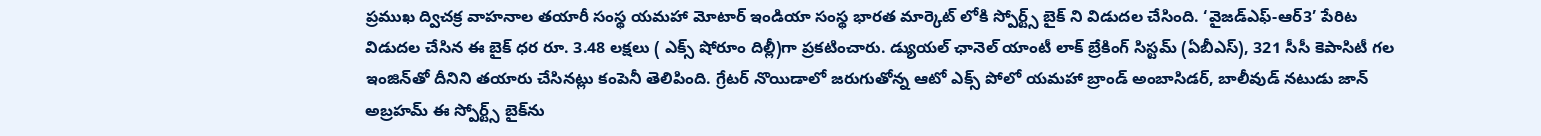ప్రముఖ ద్విచక్ర వాహనాల తయారీ సంస్థ యమహా మోటార్‌ ఇండియా సంస్థ భారత మార్కెట్ లోకి స్పోర్ట్స్ బైక్ ని విడుదల చేసింది. ‘వైజడ్‌ఎఫ్‌-ఆర్‌3’ పేరిట విడుదల చేసిన ఈ బైక్ ధర రూ. 3.48 లక్షలు ( ఎక్స్‌ షోరూం దిల్లీ)గా ప్రకటించారు. డ్యుయల్‌ ఛానెల్‌ యాంటీ లాక్‌ బ్రేకింగ్‌ సిస్టమ్ (ఏబీఎస్‌), 321 సీసీ కెపాసిటీ గల ఇంజిన్‌తో దీనిని తయారు చేసినట్లు కంపెనీ తెలిపింది. గ్రేటర్‌ నొయిడాలో జరుగుతోన్న ఆటో ఎక్స్‌ పోలో యమహా బ్రాండ్‌ అంబాసిడర్‌, బాలీవుడ్‌ నటుడు జాన్‌ అబ్రహమ్‌ ఈ స్పోర్ట్స్‌ బైక్‌ను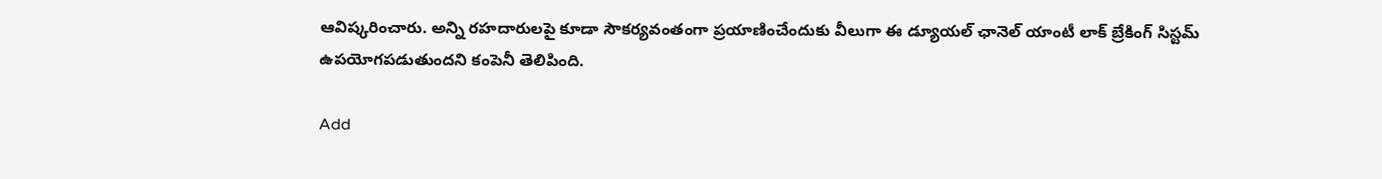ఆవిష్కరించారు. అన్ని రహదారులపై కూడా సౌకర్యవంతంగా ప్రయాణించేందుకు వీలుగా ఈ డ్యూయల్ ఛానెల్ యాంటీ లాక్ బ్రేకింగ్ సిస్టమ్ ఉపయోగపడుతుందని కంపెనీ తెలిపింది.

Add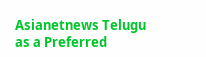Asianetnews Telugu as a Preferred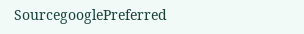SourcegooglePreferred